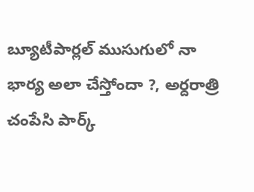బ్యూటీపార్లల్ ముసుగులో నా భార్య అలా చేస్తోందా ?, అర్దరాత్రి చంపేసి పార్క్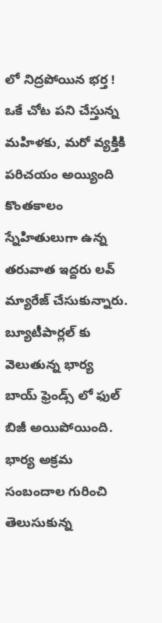లో నిద్రపోయిన భర్త !
ఒకే చోట పని చేస్తున్న మహిళకు, మరో వ్యక్తికి పరిచయం అయ్యింది కొంతకాలం స్నేహితులుగా ఉన్న తరువాత ఇద్దరు లవ్ మ్యారేజ్ చేసుకున్నారు. బ్యూటీపార్లల్ కు వెలుతున్న భార్య బాయ్ ఫ్రెండ్స్ లో ఫుల్ బిజీ అయిపోయింది. భార్య అక్రమ సంబందాల గురించి తెలుసుకున్న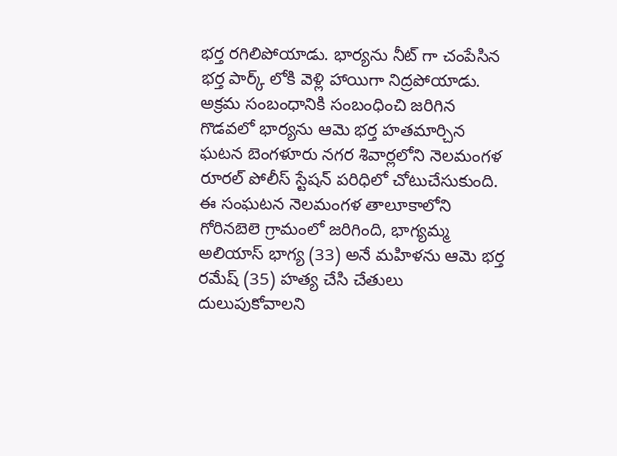భర్త రగిలిపోయాడు. భార్యను నీట్ గా చంపేసిన భర్త పార్క్ లోకి వెళ్లి హాయిగా నిద్రపోయాడు.
అక్రమ సంబంధానికి సంబంధించి జరిగిన గొడవలో భార్యను ఆమె భర్త హతమార్చిన ఘటన బెంగళూరు నగర శివార్లలోని నెలమంగళ రూరల్ పోలీస్ స్టేషన్ పరిధిలో చోటుచేసుకుంది. ఈ సంఘటన నెలమంగళ తాలూకాలోని గోరినబెలె గ్రామంలో జరిగింది, భాగ్యమ్మ అలియాస్ భాగ్య (33) అనే మహిళను ఆమె భర్త రమేష్ (35) హత్య చేసి చేతులు దులుపుకోవాలని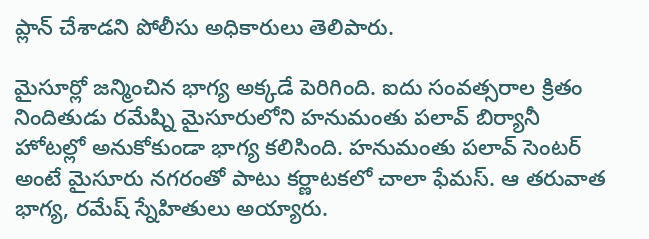ప్లాన్ చేశాడని పోలీసు అధికారులు తెలిపారు.

మైసూర్లో జన్మించిన భాగ్య అక్కడే పెరిగింది. ఐదు సంవత్సరాల క్రితం నిందితుడు రమేష్ని మైసూరులోని హనుమంతు పలావ్ బిర్యానీ హోటల్లో అనుకోకుండా భాగ్య కలిసింది. హనుమంతు పలావ్ సెంటర్ అంటే మైసూరు నగరంతో పాటు కర్ణాటకలో చాలా ఫేమస్. ఆ తరువాత భాగ్య, రమేష్ స్నేహితులు అయ్యారు.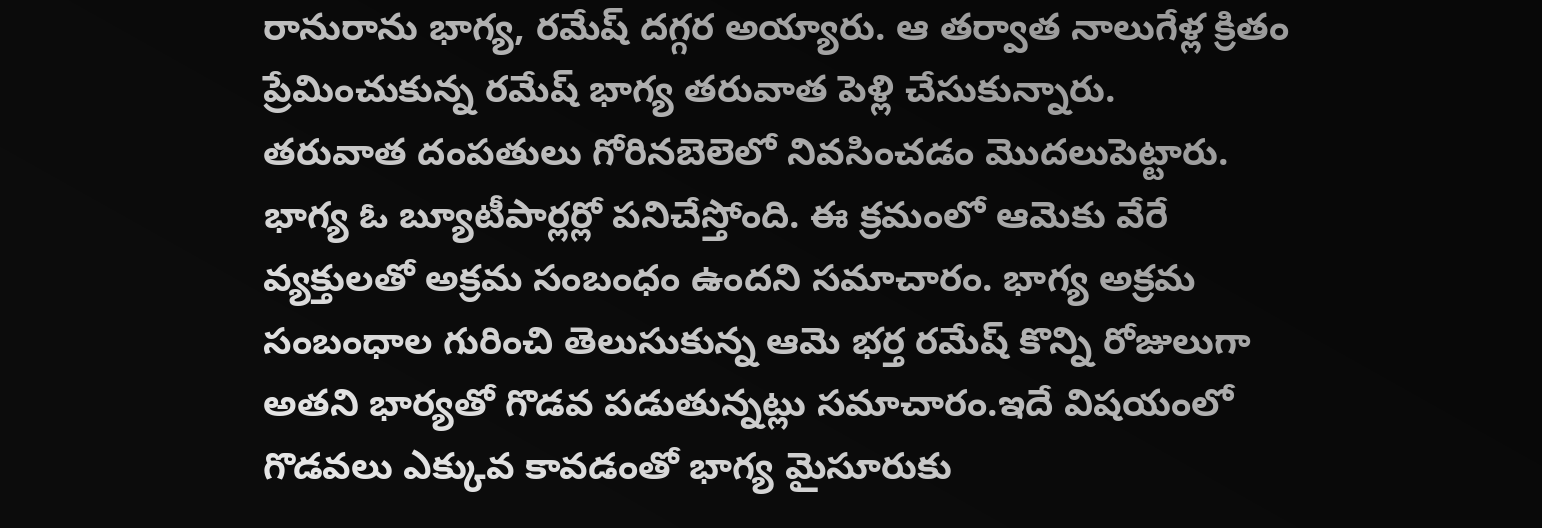రానురాను భాగ్య, రమేష్ దగ్గర అయ్యారు. ఆ తర్వాత నాలుగేళ్ల క్రితం ప్రేమించుకున్న రమేష్ భాగ్య తరువాత పెళ్లి చేసుకున్నారు.
తరువాత దంపతులు గోరినబెలెలో నివసించడం మొదలుపెట్టారు. భాగ్య ఓ బ్యూటీపార్లర్లో పనిచేస్తోంది. ఈ క్రమంలో ఆమెకు వేరే వ్యక్తులతో అక్రమ సంబంధం ఉందని సమాచారం. భాగ్య అక్రమ సంబంధాల గురించి తెలుసుకున్న ఆమె భర్త రమేష్ కొన్ని రోజులుగా అతని భార్యతో గొడవ పడుతున్నట్లు సమాచారం.ఇదే విషయంలో గొడవలు ఎక్కువ కావడంతో భాగ్య మైసూరుకు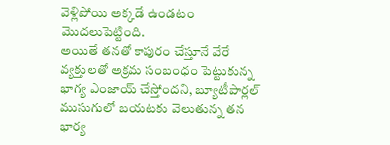వెళ్లిపోయి అక్కడే ఉండటం మొదలుపెట్టింది.
అయితే తనతో కాపురం చేస్తూనే వేరే వ్యక్తులతో అక్రమ సంబంధం పెట్టుకున్న భాగ్య ఎంజాయ్ చేస్తోందని, బ్యూటీపార్లల్ ముసుగులో బయటకు వెలుతున్న తన భార్య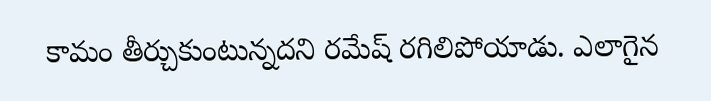కామం తీర్చుకుంటున్నదని రమేష్ రగిలిపోయాడు. ఎలాగైన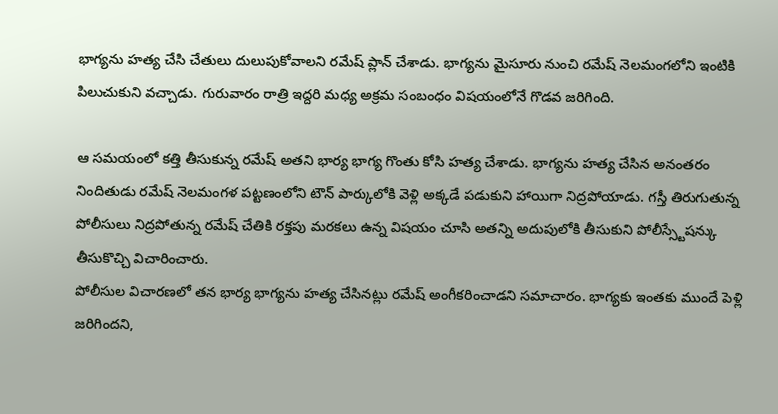భాగ్యను హత్య చేసి చేతులు దులుపుకోవాలని రమేష్ ప్లాన్ చేశాడు. భాగ్యను మైసూరు నుంచి రమేష్ నెలమంగలోని ఇంటికి పిలుచుకుని వచ్చాడు. గురువారం రాత్రి ఇద్దరి మధ్య అక్రమ సంబంధం విషయంలోనే గొడవ జరిగింది.

ఆ సమయంలో కత్తి తీసుకున్న రమేష్ అతని భార్య భాగ్య గొంతు కోసి హత్య చేశాడు. భాగ్యను హత్య చేసిన అనంతరం నిందితుడు రమేష్ నెలమంగళ పట్టణంలోని టౌన్ పార్కులోకి వెళ్లి అక్కడే పడుకుని హాయిగా నిద్రపోయాడు. గస్తీ తిరుగుతున్న పోలీసులు నిద్రపోతున్న రమేష్ చేతికి రక్తపు మరకలు ఉన్న విషయం చూసి అతన్ని అదుపులోకి తీసుకుని పోలీస్స్టేషన్కు తీసుకొచ్చి విచారించారు.
పోలీసుల విచారణలో తన భార్య భాగ్యను హత్య చేసినట్లు రమేష్ అంగీకరించాడని సమాచారం. భాగ్యకు ఇంతకు ముందే పెళ్లి జరిగిందని,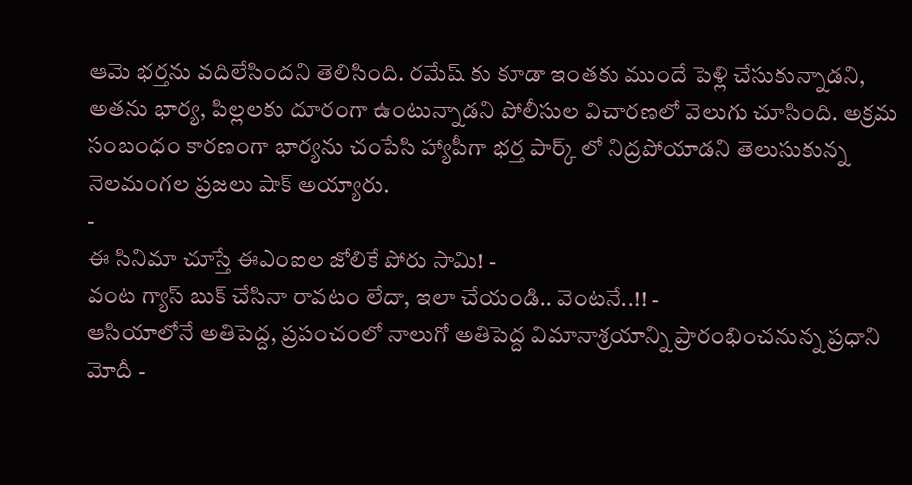ఆమె భర్తను వదిలేసిందని తెలిసింది. రమేష్ కు కూడా ఇంతకు ముందే పెళ్లి చేసుకున్నాడని, అతను భార్య, పిల్లలకు దూరంగా ఉంటున్నాడని పోలీసుల విచారణలో వెలుగు చూసింది. అక్రమ సంబంధం కారణంగా భార్యను చంపేసి హ్యాపీగా భర్త పార్క్ లో నిద్రపోయాడని తెలుసుకున్న నెలమంగల ప్రజలు షాక్ అయ్యారు.
-
ఈ సినిమా చూస్తే ఈఎంఐల జోలికే పోరు సామి! -
వంట గ్యాస్ బుక్ చేసినా రావటం లేదా, ఇలా చేయండి.. వెంటనే..!! -
ఆసియాలోనే అతిపెద్ద, ప్రపంచంలో నాలుగో అతిపెద్ద విమానాశ్రయాన్ని ప్రారంభించనున్న ప్రధాని మోదీ -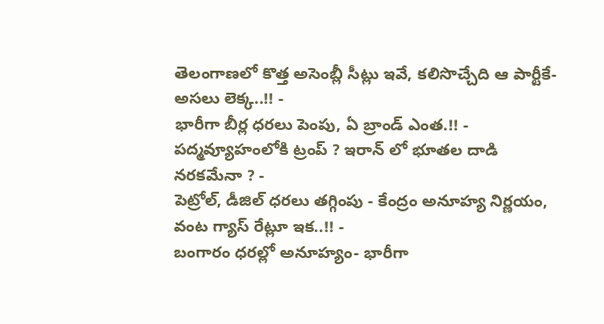తెలంగాణలో కొత్త అసెంబ్లీ సీట్లు ఇవే, కలిసొచ్చేది ఆ పార్టీకే- అసలు లెక్క..!! -
భారీగా బీర్ల ధరలు పెంపు, ఏ బ్రాండ్ ఎంత.!! -
పద్మవ్యూహంలోకి ట్రంప్ ? ఇరాన్ లో భూతల దాడి నరకమేనా ? -
పెట్రోల్, డీజిల్ ధరలు తగ్గింపు - కేంద్రం అనూహ్య నిర్ణయం, వంట గ్యాస్ రేట్లూ ఇక..!! -
బంగారం ధరల్లో అనూహ్యం- భారీగా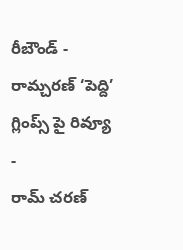రీబౌండ్ -
రామ్చరణ్ ‘పెద్ది’ గ్లింప్స్ పై రివ్యూ -
రామ్ చరణ్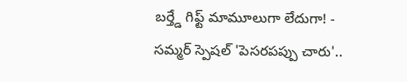బర్త్డే గిఫ్ట్ మామూలుగా లేదుగా! -
సమ్మర్ స్పెషల్ 'పెసరపప్పు చారు'..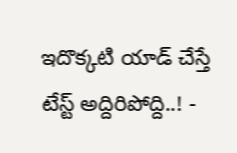ఇదొక్కటి యాడ్ చేస్తే టేస్ట్ అద్దిరిపోద్ది..! -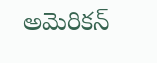అమెరికన్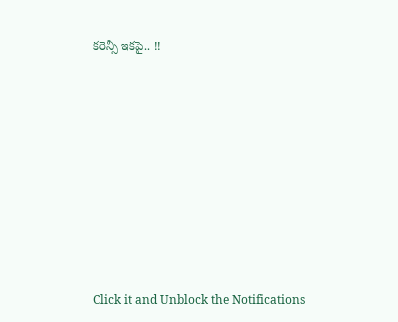కరెన్సీ ఇకపై.. !!












Click it and Unblock the Notifications